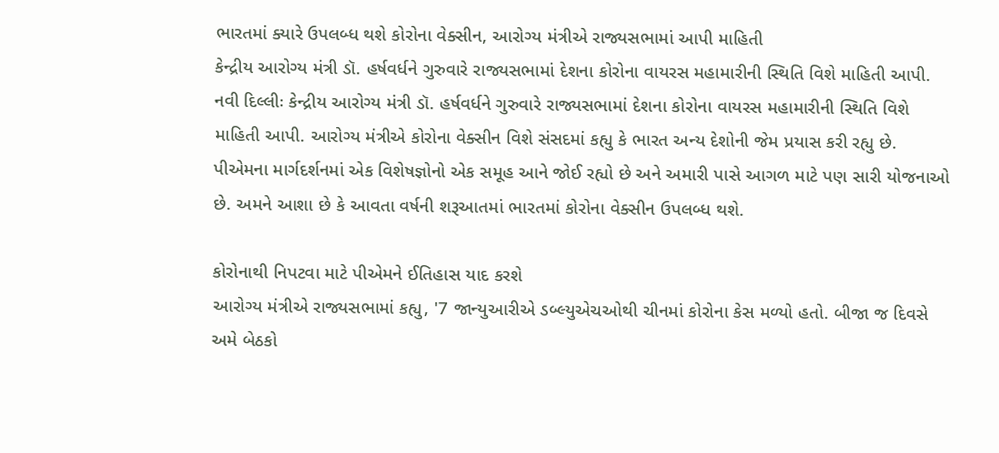ભારતમાં ક્યારે ઉપલબ્ધ થશે કોરોના વેક્સીન, આરોગ્ય મંત્રીએ રાજ્યસભામાં આપી માહિતી
કેન્દ્રીય આરોગ્ય મંત્રી ડૉ. હર્ષવર્ધને ગુરુવારે રાજ્યસભામાં દેશના કોરોના વાયરસ મહામારીની સ્થિતિ વિશે માહિતી આપી.
નવી દિલ્લીઃ કેન્દ્રીય આરોગ્ય મંત્રી ડૉ. હર્ષવર્ધને ગુરુવારે રાજ્યસભામાં દેશના કોરોના વાયરસ મહામારીની સ્થિતિ વિશે માહિતી આપી. આરોગ્ય મંત્રીએ કોરોના વેક્સીન વિશે સંસદમાં કહ્યુ કે ભારત અન્ય દેશોની જેમ પ્રયાસ કરી રહ્યુ છે. પીએમના માર્ગદર્શનમાં એક વિશેષજ્ઞોનો એક સમૂહ આને જોઈ રહ્યો છે અને અમારી પાસે આગળ માટે પણ સારી યોજનાઓ છે. અમને આશા છે કે આવતા વર્ષની શરૂઆતમાં ભારતમાં કોરોના વેક્સીન ઉપલબ્ધ થશે.

કોરોનાથી નિપટવા માટે પીએમને ઈતિહાસ યાદ કરશે
આરોગ્ય મંત્રીએ રાજ્યસભામાં કહ્યુ, '7 જાન્યુઆરીએ ડબ્લ્યુએચઓથી ચીનમાં કોરોના કેસ મળ્યો હતો. બીજા જ દિવસે અમે બેઠકો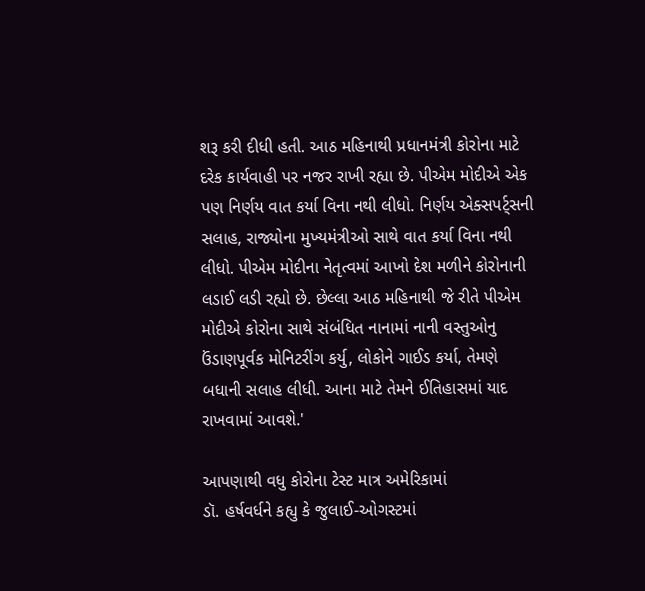શરૂ કરી દીધી હતી. આઠ મહિનાથી પ્રધાનમંત્રી કોરોના માટે દરેક કાર્યવાહી પર નજર રાખી રહ્યા છે. પીએમ મોદીએ એક પણ નિર્ણય વાત કર્યા વિના નથી લીધો. નિર્ણય એક્સપર્ટ્સની સલાહ, રાજ્યોના મુખ્યમંત્રીઓ સાથે વાત કર્યા વિના નથી લીધો. પીએમ મોદીના નેતૃત્વમાં આખો દેશ મળીને કોરોનાની લડાઈ લડી રહ્યો છે. છેલ્લા આઠ મહિનાથી જે રીતે પીએમ મોદીએ કોરોના સાથે સંબંધિત નાનામાં નાની વસ્તુઓનુ ઉંડાણપૂર્વક મોનિટરીંગ કર્યુ, લોકોને ગાઈડ કર્યા, તેમણે બધાની સલાહ લીધી. આના માટે તેમને ઈતિહાસમાં યાદ રાખવામાં આવશે.'

આપણાથી વધુ કોરોના ટેસ્ટ માત્ર અમેરિકામાં
ડૉ. હર્ષવર્ધને કહ્યુ કે જુલાઈ-ઓગસ્ટમાં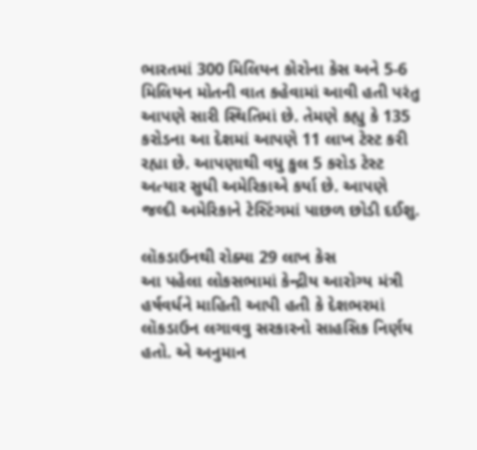ભારતમાં 300 મિલિયન કોરોના કેસ અને 5-6 મિલિયન મોતની વાત કહેવામાં આવી હતી પરંતુ આપણે સારી સ્થિતિમાં છે. તેમણે કહ્યુ કે 135 કરોડના આ દેશમાં આપણે 11 લાખ ટેસ્ટ કરી રહ્યા છે. આપણાથી વધુ કુલ 5 કરોડ ટેસ્ટ અત્યાર સુધી અમેરિકાએ કર્યા છે. આપણે જલ્દી અમેરિકાને ટેસ્ટિંગમાં પાછળ છોડી દઈશુ.

લૉકડાઉનથી રોક્યા 29 લાખ કેસ
આ પહેલા લોકસભામાં કેન્દ્રીય આરોગ્ય મંત્રી હર્ષવર્ધને માહિતી આપી હતી કે દેશભરમાં લૉકડાઉન લગાવવુ સરકારનો સાહસિક નિર્ણય હતો. એ અનુમાન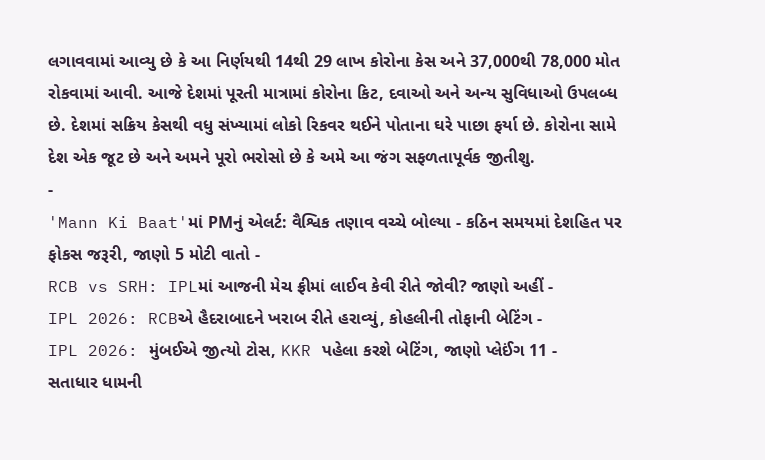લગાવવામાં આવ્યુ છે કે આ નિર્ણયથી 14થી 29 લાખ કોરોના કેસ અને 37,000થી 78,000 મોત રોકવામાં આવી. આજે દેશમાં પૂરતી માત્રામાં કોરોના કિટ, દવાઓ અને અન્ય સુવિધાઓ ઉપલબ્ધ છે. દેશમાં સક્રિય કેસથી વધુ સંખ્યામાં લોકો રિકવર થઈને પોતાના ઘરે પાછા ફર્યા છે. કોરોના સામે દેશ એક જૂટ છે અને અમને પૂરો ભરોસો છે કે અમે આ જંગ સફળતાપૂર્વક જીતીશુ.
-
'Mann Ki Baat'માં PMનું એલર્ટ: વૈશ્વિક તણાવ વચ્ચે બોલ્યા - કઠિન સમયમાં દેશહિત પર ફોકસ જરૂરી, જાણો 5 મોટી વાતો -
RCB vs SRH: IPLમાં આજની મેચ ફ્રીમાં લાઈવ કેવી રીતે જોવી? જાણો અહીં -
IPL 2026: RCBએ હૈદરાબાદને ખરાબ રીતે હરાવ્યું, કોહલીની તોફાની બેટિંગ -
IPL 2026: મુંબઈએ જીત્યો ટોસ, KKR પહેલા કરશે બેટિંગ, જાણો પ્લેઈંગ 11 -
સતાધાર ધામની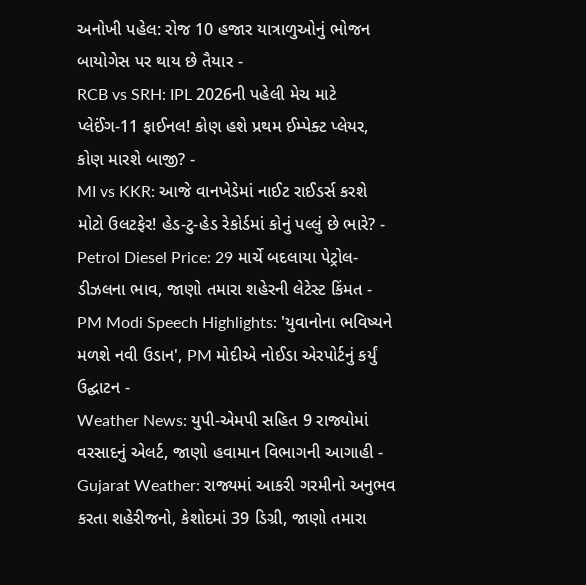અનોખી પહેલ: રોજ 10 હજાર યાત્રાળુઓનું ભોજન બાયોગેસ પર થાય છે તૈયાર -
RCB vs SRH: IPL 2026ની પહેલી મેચ માટે પ્લેઈંગ-11 ફાઈનલ! કોણ હશે પ્રથમ ઈમ્પેક્ટ પ્લેયર, કોણ મારશે બાજી? -
MI vs KKR: આજે વાનખેડેમાં નાઈટ રાઈડર્સ કરશે મોટો ઉલટફેર! હેડ-ટુ-હેડ રેકોર્ડમાં કોનું પલ્લું છે ભારે? -
Petrol Diesel Price: 29 માર્ચે બદલાયા પેટ્રોલ-ડીઝલના ભાવ, જાણો તમારા શહેરની લેટેસ્ટ કિંમત -
PM Modi Speech Highlights: 'યુવાનોના ભવિષ્યને મળશે નવી ઉડાન', PM મોદીએ નોઈડા એરપોર્ટનું કર્યું ઉદ્ઘાટન -
Weather News: યુપી-એમપી સહિત 9 રાજ્યોમાં વરસાદનું એલર્ટ, જાણો હવામાન વિભાગની આગાહી -
Gujarat Weather: રાજ્યમાં આકરી ગરમીનો અનુભવ કરતા શહેરીજનો, કેશોદમાં 39 ડિગ્રી, જાણો તમારા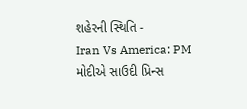શહેરની સ્થિતિ -
Iran Vs America: PM મોદીએ સાઉદી પ્રિન્સ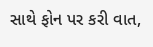સાથે ફોન પર કરી વાત,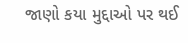જાણો કયા મુદ્દાઓ પર થઈ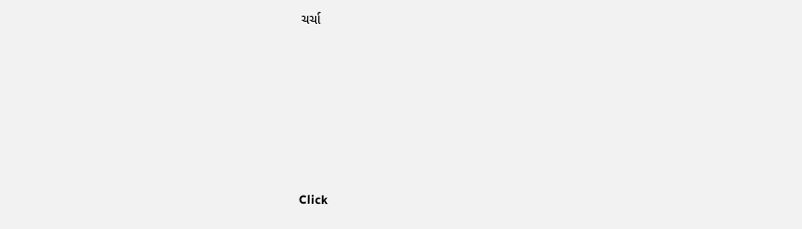ચર્ચા






Click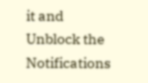it and Unblock the Notifications